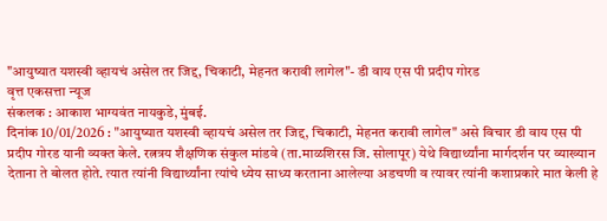"आयुष्यात यशस्वी व्हायचं असेल तर जिद्द, चिकाटी, मेहनत करावी लागेल"- डी वाय एस पी प्रदीप गोरड
वृत्त एकसत्ता न्यूज
संकलक : आकाश भाग्यवंत नायकुडे, मुंबई.
दिनांक 10/01/2026 : "आयुष्यात यशस्वी व्हायचं असेल तर जिद्द, चिकाटी, मेहनत करावी लागेल" असे विचार डी वाय एस पी प्रदीप गोरड यानी व्यक्त केले. रत्नत्रय शैक्षणिक संकुल मांडवे (ता.माळशिरस जि. सोलापूर) येथे विद्यार्थ्यांना मार्गदर्शन पर व्याख्यान देताना ते बोलत होते. त्यात त्यांनी विद्यार्थ्यांना त्यांचे ध्येय साध्य करताना आलेल्या अडचणी व त्यावर त्यांनी कशाप्रकारे मात केली हे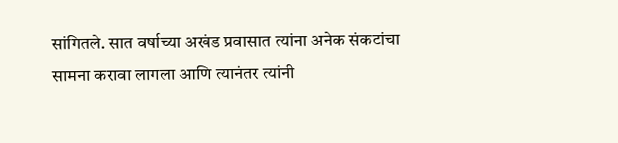सांगितले. सात वर्षाच्या अखंड प्रवासात त्यांना अनेक संकटांचा सामना करावा लागला आणि त्यानंतर त्यांनी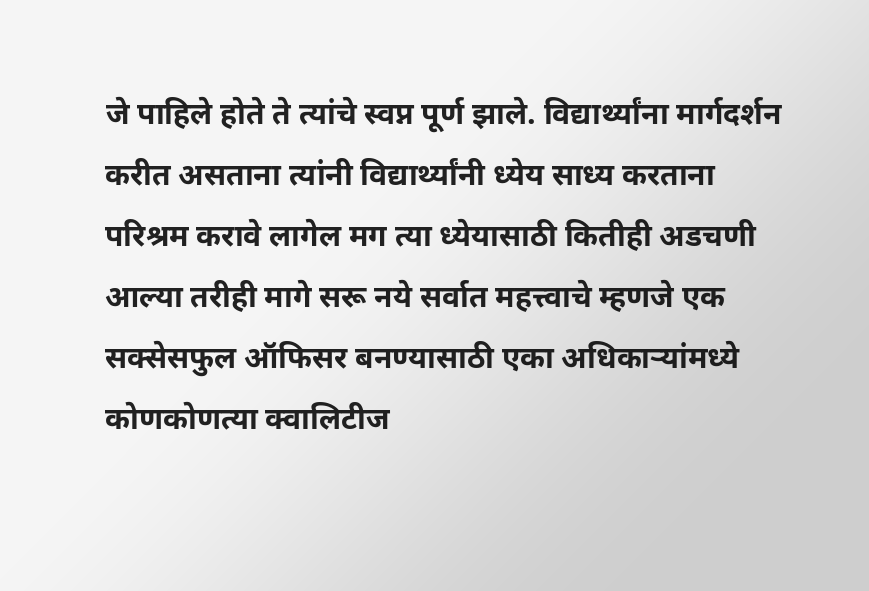जे पाहिले होते ते त्यांचे स्वप्न पूर्ण झाले. विद्यार्थ्यांना मार्गदर्शन करीत असताना त्यांनी विद्यार्थ्यांनी ध्येय साध्य करताना परिश्रम करावे लागेल मग त्या ध्येयासाठी कितीही अडचणी आल्या तरीही मागे सरू नये सर्वात महत्त्वाचे म्हणजे एक सक्सेसफुल ऑफिसर बनण्यासाठी एका अधिकाऱ्यांमध्ये कोणकोणत्या क्वालिटीज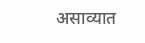असाव्यात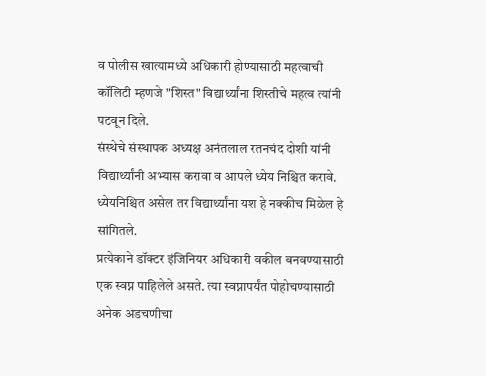व पोलीस खात्यामध्ये अधिकारी होण्यासाठी महत्वाची कॉलिटी म्हणजे "शिस्त" विद्यार्थ्यांना शिस्तीचे महत्व त्यांनी पटवून दिले.
संस्थेचे संस्थापक अध्यक्ष अनंतलाल रतनचंद दोशी यांनी विद्यार्थ्यांनी अभ्यास करावा व आपले ध्येय निश्चित करावे. ध्येयनिश्चित असेल तर विद्यार्थ्यांना यश हे नक्कीच मिळेल हे सांगितले.
प्रत्येकाने डॉक्टर इंजिनियर अधिकारी वकील बनवण्यासाठी एक स्वप्न पाहिलेले असते. त्या स्वप्नापर्यंत पोहोचण्यासाठी अनेक अडचणीचा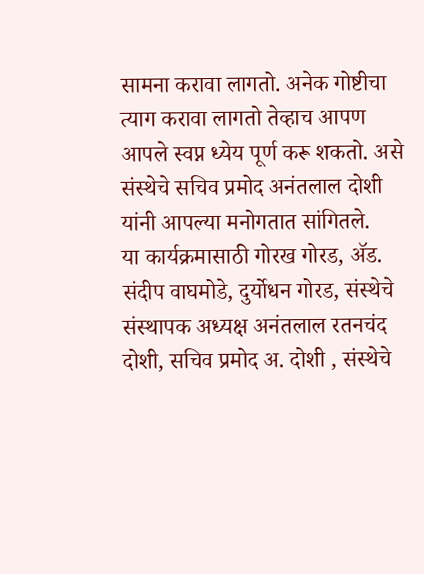सामना करावा लागतो. अनेक गोष्टीचा त्याग करावा लागतो तेव्हाच आपण आपले स्वप्न ध्येय पूर्ण करू शकतो. असे संस्थेचे सचिव प्रमोद अनंतलाल दोशी यांनी आपल्या मनोगतात सांगितले.
या कार्यक्रमासाठी गोरख गोरड, ॲड. संदीप वाघमोडे, दुर्योधन गोरड, संस्थेचे संस्थापक अध्यक्ष अनंतलाल रतनचंद दोशी, सचिव प्रमोद अ. दोशी , संस्थेचे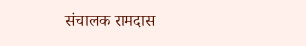संचालक रामदास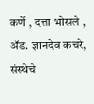कर्णे , दत्ता भोसले , ॲड. ज्ञानदेव कचरे, संस्थेचे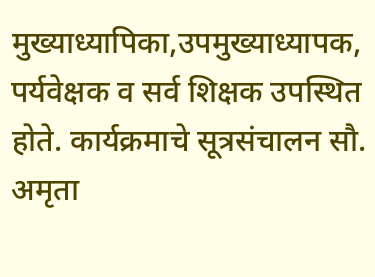मुख्याध्यापिका,उपमुख्याध्यापक, पर्यवेक्षक व सर्व शिक्षक उपस्थित होते. कार्यक्रमाचे सूत्रसंचालन सौ. अमृता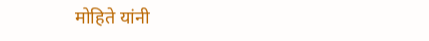मोहिते यांनी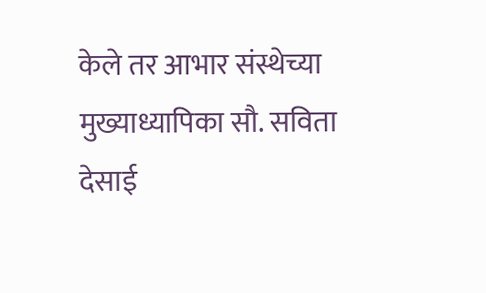केले तर आभार संस्थेच्या मुख्याध्यापिका सौ. सविता देसाई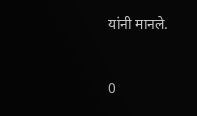यांनी मानले.



0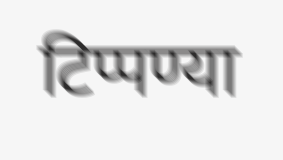टिप्पण्या